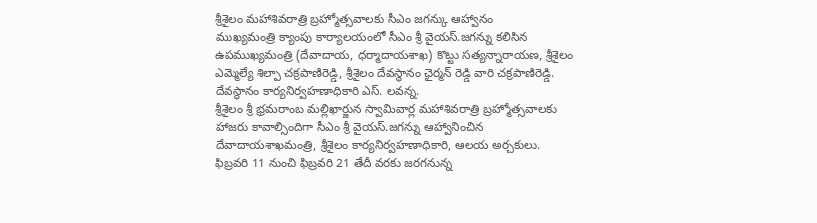శ్రీశైలం మహాశివరాత్రి బ్రహ్మోత్సవాలకు సీఎం జగన్కు ఆహ్వానం
ముఖ్యమంత్రి క్యాంపు కార్యాలయంలో సీఎం శ్రీ వైయస్.జగన్ను కలిసిన ఉపముఖ్యమంత్రి (దేవాదాయ, ధర్మాదాయశాఖ) కొట్టు సత్యన్నారాయణ, శ్రీశైలం ఎమ్మెల్యే శిల్పా చక్రపాణిరెడ్డి, శ్రీశైలం దేవస్ధానం ఛైర్మన్ రెడ్డి వారి చక్రపాణిరెడ్డి. దేవస్ధానం కార్యనిర్వహణాధికారి ఎస్. లవన్న.
శ్రీశైలం శ్రీ భ్రమరాంబ మల్లిఖార్జున స్వామివార్ల మహాశివరాత్రి బ్రహ్మోత్సవాలకు హాజరు కావాల్సిందిగా సీఎం శ్రీ వైయస్.జగన్ను ఆహ్వానించిన దేవాదాయశాఖమంత్రి, శ్రీశైలం కార్యనిర్వహణాధికారి, ఆలయ అర్చకులు.
ఫిబ్రవరి 11 నుంచి ఫిబ్రవరి 21 తేదీ వరకు జరగనున్న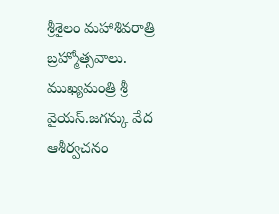శ్రీశైలం మహాశివరాత్రి బ్రహ్మోత్సవాలు.
ముఖ్యమంత్రి శ్రీ వైయస్.జగన్కు వేద ఆశీర్వచనం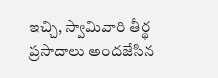ఇచ్చి, స్వామివారి తీర్థ ప్రసాదాలు అందజేసిన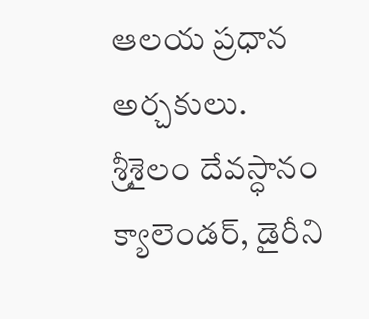ఆలయ ప్రధాన అర్చకులు.
శ్రీశైలం దేవస్ధానం క్యాలెండర్, డైరీని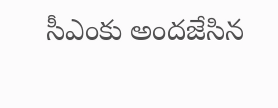సీఎంకు అందజేసిన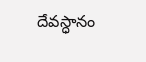దేవస్ధానం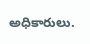అధికారులు.